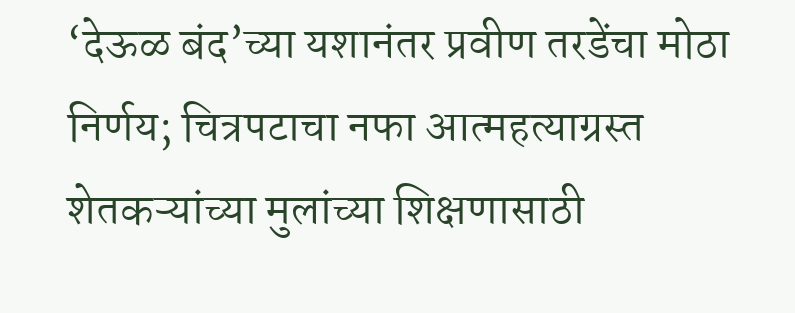‘देऊळ बंद’च्या यशानंतर प्रवीण तरडेंचा मोठा निर्णय; चित्रपटाचा नफा आत्महत्याग्रस्त शेतकऱ्यांच्या मुलांच्या शिक्षणासाठी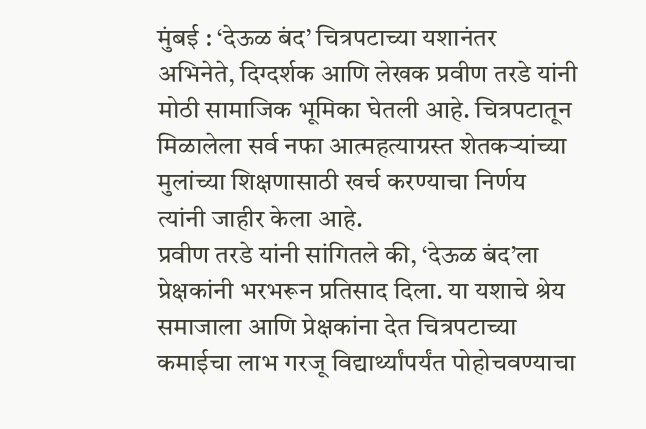मुंबई : ‘देऊळ बंद’ चित्रपटाच्या यशानंतर अभिनेते, दिग्दर्शक आणि लेखक प्रवीण तरडे यांनी मोठी सामाजिक भूमिका घेतली आहे. चित्रपटातून मिळालेला सर्व नफा आत्महत्याग्रस्त शेतकऱ्यांच्या मुलांच्या शिक्षणासाठी खर्च करण्याचा निर्णय त्यांनी जाहीर केला आहे.
प्रवीण तरडे यांनी सांगितले की, ‘देऊळ बंद’ला प्रेक्षकांनी भरभरून प्रतिसाद दिला. या यशाचे श्रेय समाजाला आणि प्रेक्षकांना देत चित्रपटाच्या कमाईचा लाभ गरजू विद्यार्थ्यांपर्यंत पोहोचवण्याचा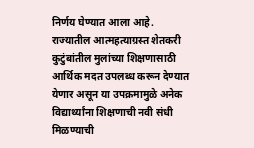निर्णय घेण्यात आला आहे.
राज्यातील आत्महत्याग्रस्त शेतकरी कुटुंबांतील मुलांच्या शिक्षणासाठी आर्थिक मदत उपलब्ध करून देण्यात येणार असून या उपक्रमामुळे अनेक विद्यार्थ्यांना शिक्षणाची नवी संधी मिळण्याची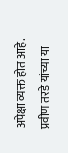अपेक्षा व्यक्त होत आहे.
प्रवीण तरडे यांच्या या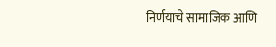निर्णयाचे सामाजिक आणि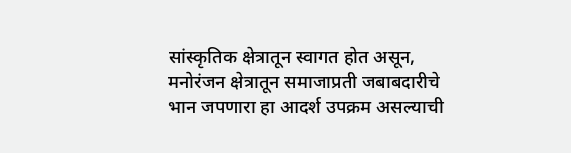सांस्कृतिक क्षेत्रातून स्वागत होत असून, मनोरंजन क्षेत्रातून समाजाप्रती जबाबदारीचे भान जपणारा हा आदर्श उपक्रम असल्याची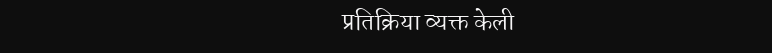प्रतिक्रिया व्यक्त केली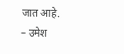जात आहे.
– उमेश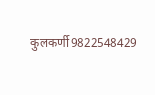कुलकर्णी9822548429